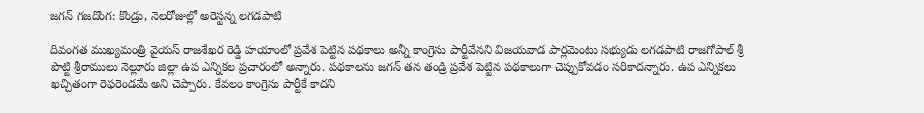జగన్ గజదొంగ: కొండ్రు, నెలరోజుల్లో అరెస్టన్న లగడపాటి

దివంగత ముఖ్యమంత్రి వైయస్ రాజశేఖర రెడ్డి హయాంలో ప్రవేశ పెట్టిన పథకాలు అన్నీ కాంగ్రెసు పార్టీవేనని విజయవాడ పార్లమెంటు సభ్యుడు లగడపాటి రాజగోపాల్ శ్రీ పొట్టి శ్రీరాములు నెల్లూరు జిల్లా ఉప ఎన్నికల ప్రచారంలో అన్నారు. పథకాలను జగన్ తన తండ్రి ప్రవేశ పెట్టిన పథకాలుగా చెప్పుకోవడం సరికాదన్నారు. ఉప ఎన్నికలు ఖచ్చితంగా రెఫరెండమే అని చెప్పారు. కేవలం కాంగ్రెసు పార్టీకే కాదని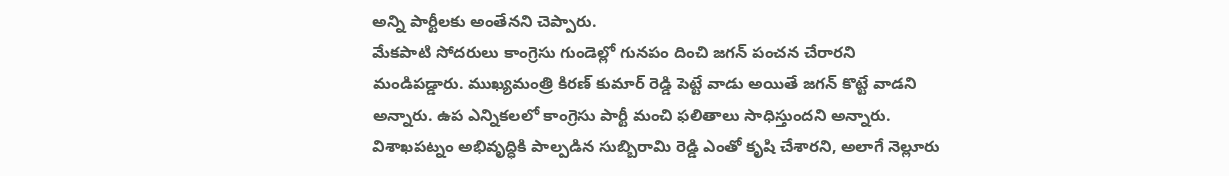అన్ని పార్టీలకు అంతేనని చెప్పారు.
మేకపాటి సోదరులు కాంగ్రెసు గుండెల్లో గునపం దించి జగన్ పంచన చేరారని మండిపడ్డారు. ముఖ్యమంత్రి కిరణ్ కుమార్ రెడ్డి పెట్టే వాడు అయితే జగన్ కొట్టే వాడని అన్నారు. ఉప ఎన్నికలలో కాంగ్రెసు పార్టీ మంచి ఫలితాలు సాధిస్తుందని అన్నారు. విశాఖపట్నం అభివృద్ధికి పాల్పడిన సుబ్బిరామి రెడ్డి ఎంతో కృషి చేశారని, అలాగే నెల్లూరు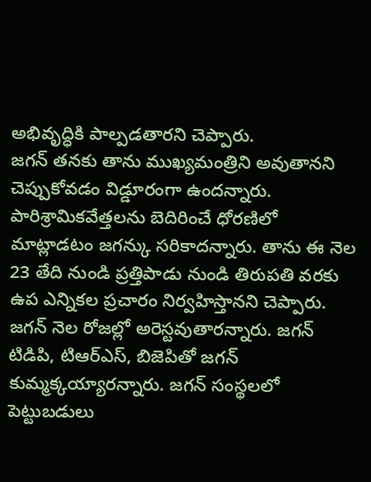అభివృద్ధికి పాల్పడతారని చెప్పారు.
జగన్ తనకు తాను ముఖ్యమంత్రిని అవుతానని చెప్పుకోవడం విడ్డూరంగా ఉందన్నారు. పారిశ్రామికవేత్తలను బెదిరించే ధోరణిలో మాట్లాడటం జగన్కు సరికాదన్నారు. తాను ఈ నెల 23 తేది నుండి ప్రత్తిపాడు నుండి తిరుపతి వరకు ఉప ఎన్నికల ప్రచారం నిర్వహిస్తానని చెప్పారు. జగన్ నెల రోజల్లో అరెస్టవుతారన్నారు. జగన్ టిడిపి, టిఆర్ఎస్, బిజెపితో జగన్ కుమ్మక్కయ్యారన్నారు. జగన్ సంస్థలలో పెట్టుబడులు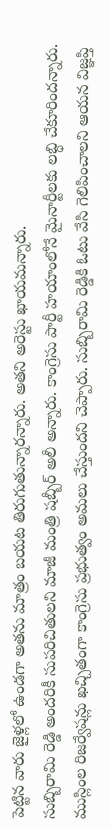పెట్టిన వారు జైళ్లలో ఉండగా అతను మాత్రం బయట తిరుగుతున్నారన్నారు. అతని అరెస్టు ఖాయమన్నారు.
సుబ్బిరామి రెడ్డి అందరికీ సుపరిచితులని మాజీ మంత్రి షబ్బీర్ అలీ అన్నారు. కాంగ్రెసు పార్టీ హయాంలోనే మైనార్టీలకు లబ్ధి చేకూరిందన్నారు. ముస్లింల రిజర్వేషన్లు ఖచ్చితంగా కాంగ్రెసు ప్రభుత్వం అమలు చేస్తుందని చెప్పారు. సుబ్బిరామి రెడ్డికి ఓటు వేసి గెలిపించాలని ఆయన విజ్ఞప్తి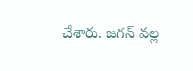చేశారు. జగన్ వల్ల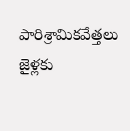పారిశ్రామికవేత్తలు జైళ్లకు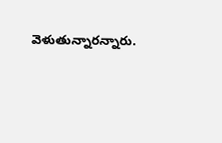వెళుతున్నారన్నారు.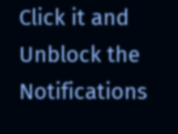Click it and Unblock the Notifications